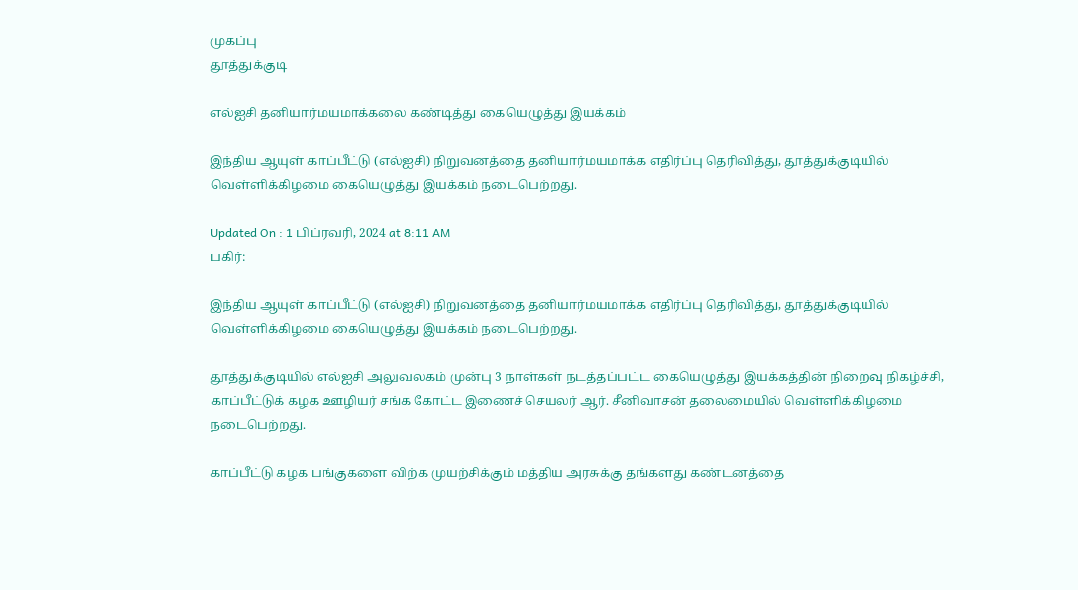முகப்பு
தூத்துக்குடி

எல்ஐசி தனியார்மயமாக்கலை கண்டித்து கையெழுத்து இயக்கம்

இந்திய ஆயுள் காப்பீட்டு (எல்ஐசி) நிறுவனத்தை தனியார்மயமாக்க எதிர்ப்பு தெரிவித்து, தூத்துக்குடியில் வெள்ளிக்கிழமை கையெழுத்து இயக்கம் நடைபெற்றது.

Updated On : 1 பிப்ரவரி, 2024 at 8:11 AM
பகிர்:

இந்திய ஆயுள் காப்பீட்டு (எல்ஐசி) நிறுவனத்தை தனியார்மயமாக்க எதிர்ப்பு தெரிவித்து, தூத்துக்குடியில் வெள்ளிக்கிழமை கையெழுத்து இயக்கம் நடைபெற்றது.

தூத்துக்குடியில் எல்ஐசி அலுவலகம் முன்பு 3 நாள்கள் நடத்தப்பட்ட கையெழுத்து இயக்கத்தின் நிறைவு நிகழ்ச்சி, காப்பீட்டுக் கழக ஊழியர் சங்க கோட்ட இணைச் செயலர் ஆர். சீனிவாசன் தலைமையில் வெள்ளிக்கிழமை நடைபெற்றது.

காப்பீட்டு கழக பங்குகளை விற்க முயற்சிக்கும் மத்திய அரசுக்கு தங்களது கண்டனத்தை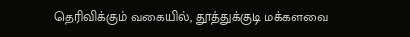தெரிவிக்கும் வகையில், தூத்துக்குடி மக்களவை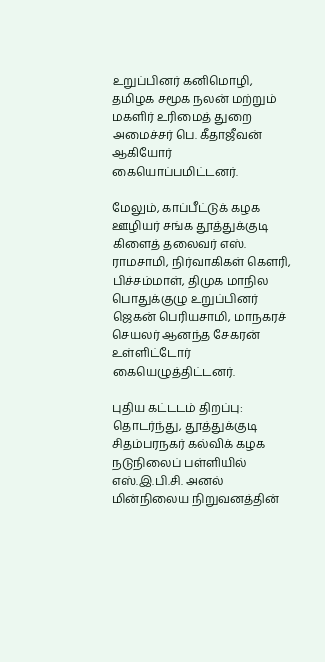உறுப்பினர் கனிமொழி, தமிழக சமூக நலன் மற்றும் மகளிர் உரிமைத் துறை அமைச்சர் பெ. கீதாஜீவன் ஆகியோர் கையொப்பமிட்டனர்.

மேலும், காப்பீட்டுக் கழக ஊழியர் சங்க தூத்துக்குடி கிளைத் தலைவர் எஸ். ராமசாமி, நிர்வாகிகள் கௌரி, பிச்சம்மாள், திமுக மாநில பொதுக்குழு உறுப்பினர் ஜெகன் பெரியசாமி, மாநகரச் செயலர் ஆனந்த சேகரன் உள்ளிட்டோர் கையெழுத்திட்டனர்.

புதிய கட்டடம் திறப்பு: தொடர்ந்து, தூத்துக்குடி சிதம்பரநகர் கல்விக் கழக நடுநிலைப் பள்ளியில் எஸ்.இ.பி.சி. அனல் மின்நிலைய நிறுவனத்தின்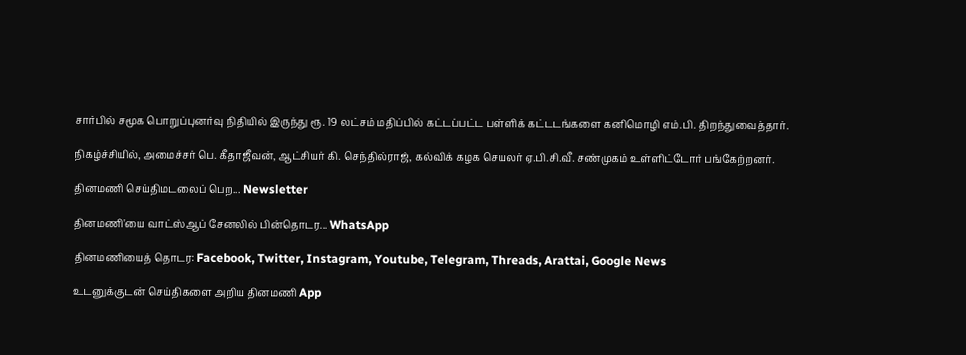சார்பில் சமூக பொறுப்புனர்வு நிதியில் இருந்து ரூ. 19 லட்சம் மதிப்பில் கட்டப்பட்ட பள்ளிக் கட்டடங்களை கனிமொழி எம்.பி. திறந்துவைத்தார்.

நிகழ்ச்சியில், அமைச்சர் பெ. கீதாஜீவன், ஆட்சியர் கி. செந்தில்ராஜ், கல்விக் கழக செயலர் ஏ.பி.சி.வீ. சண்முகம் உள்ளிட்டோர் பங்கேற்றனர்.

தினமணி செய்திமடலைப் பெற... Newsletter

தினமணி'யை வாட்ஸ்ஆப் சேனலில் பின்தொடர... WhatsApp

தினமணியைத் தொடர: Facebook, Twitter, Instagram, Youtube, Telegram, Threads, Arattai, Google News

உடனுக்குடன் செய்திகளை அறிய தினமணி App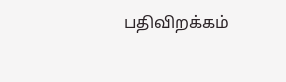பதிவிறக்கம்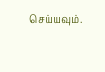செய்யவும்.